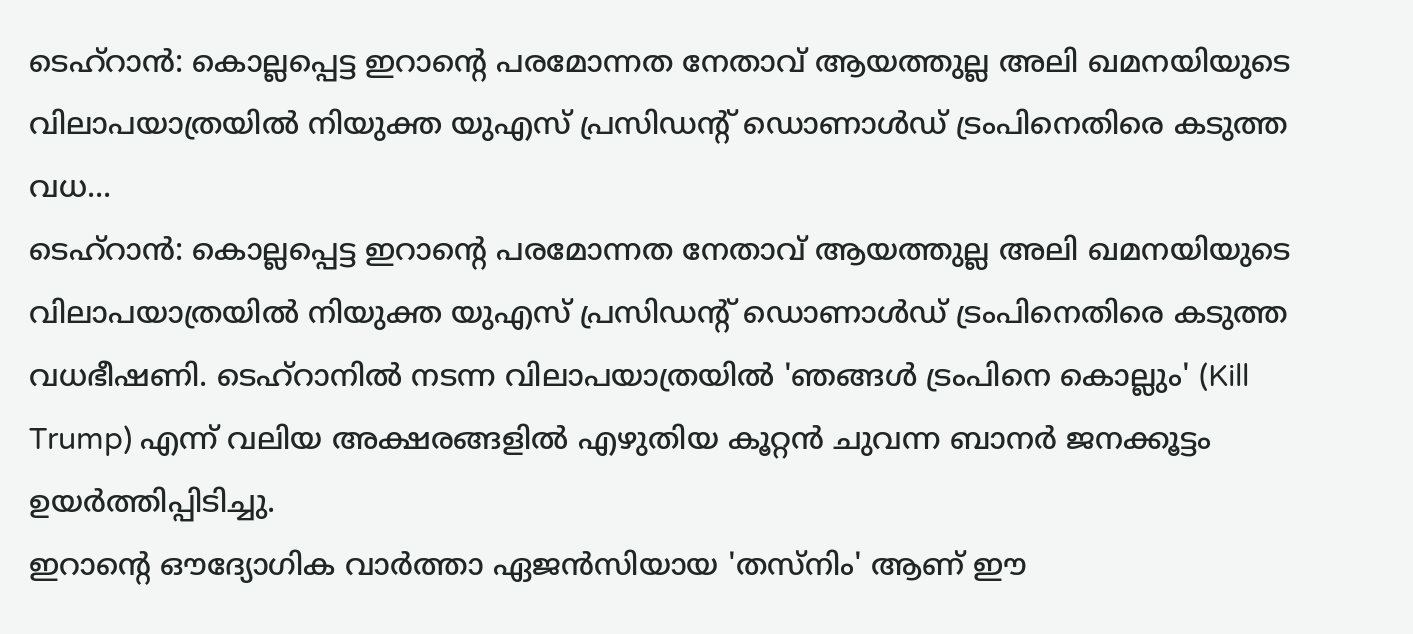ടെഹ്റാൻ: കൊല്ലപ്പെട്ട ഇറാന്റെ പരമോന്നത നേതാവ് ആയത്തുല്ല അലി ഖമനയിയുടെ വിലാപയാത്രയിൽ നിയുക്ത യുഎസ് പ്രസിഡന്റ് ഡൊണാൾഡ് ട്രംപിനെതിരെ കടുത്ത വധ...
ടെഹ്റാൻ: കൊല്ലപ്പെട്ട ഇറാന്റെ പരമോന്നത നേതാവ് ആയത്തുല്ല അലി ഖമനയിയുടെ വിലാപയാത്രയിൽ നിയുക്ത യുഎസ് പ്രസിഡന്റ് ഡൊണാൾഡ് ട്രംപിനെതിരെ കടുത്ത വധഭീഷണി. ടെഹ്റാനിൽ നടന്ന വിലാപയാത്രയിൽ 'ഞങ്ങൾ ട്രംപിനെ കൊല്ലും' (Kill Trump) എന്ന് വലിയ അക്ഷരങ്ങളിൽ എഴുതിയ കൂറ്റൻ ചുവന്ന ബാനർ ജനക്കൂട്ടം ഉയർത്തിപ്പിടിച്ചു.
ഇറാന്റെ ഔദ്യോഗിക വാർത്താ ഏജൻസിയായ 'തസ്നിം' ആണ് ഈ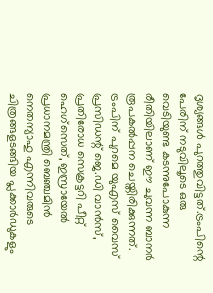ദൃശ്യങ്ങൾ പുറത്തുവിട്ടത്.ട്രംപിന്റെ പേരിന് നടുവിലൂടെ ഒരു വെടിയുണ്ട കടന്നുപോകുന്ന രീതിയിലാണ് ഈ ചുവന്ന ബാനർ രൂപകൽപ്പന ചെയ്തിരിക്കുന്നത്. ട്രംപിന് പുറമെ യുഎസ് വൈസ് പ്രസിഡന്റ് ജെ.ഡി വാൻസ്, പ്രതിരോധ സെക്രട്ടറി പീറ്റ് ഹെഗ്സെത്, ഇസ്രായേൽ പ്രധാനമന്ത്രി ബെഞ്ചമിൻ നെതന്യാഹു എന്നിവരുടെ ചിത്രങ്ങളടങ്ങിയ പ്ലക്കാർഡുകളും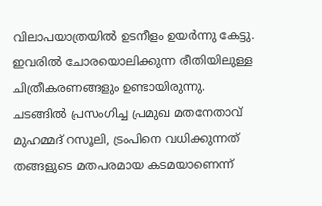വിലാപയാത്രയിൽ ഉടനീളം ഉയർന്നു കേട്ടു. ഇവരിൽ ചോരയൊലിക്കുന്ന രീതിയിലുള്ള ചിത്രീകരണങ്ങളും ഉണ്ടായിരുന്നു.
ചടങ്ങിൽ പ്രസംഗിച്ച പ്രമുഖ മതനേതാവ് മുഹമ്മദ് റസൂലി, ട്രംപിനെ വധിക്കുന്നത് തങ്ങളുടെ മതപരമായ കടമയാണെന്ന്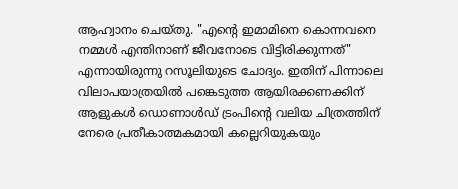ആഹ്വാനം ചെയ്തു. "എന്റെ ഇമാമിനെ കൊന്നവനെ നമ്മൾ എന്തിനാണ് ജീവനോടെ വിട്ടിരിക്കുന്നത്" എന്നായിരുന്നു റസൂലിയുടെ ചോദ്യം. ഇതിന് പിന്നാലെ വിലാപയാത്രയിൽ പങ്കെടുത്ത ആയിരക്കണക്കിന് ആളുകൾ ഡൊണാൾഡ് ട്രംപിന്റെ വലിയ ചിത്രത്തിന് നേരെ പ്രതീകാത്മകമായി കല്ലെറിയുകയും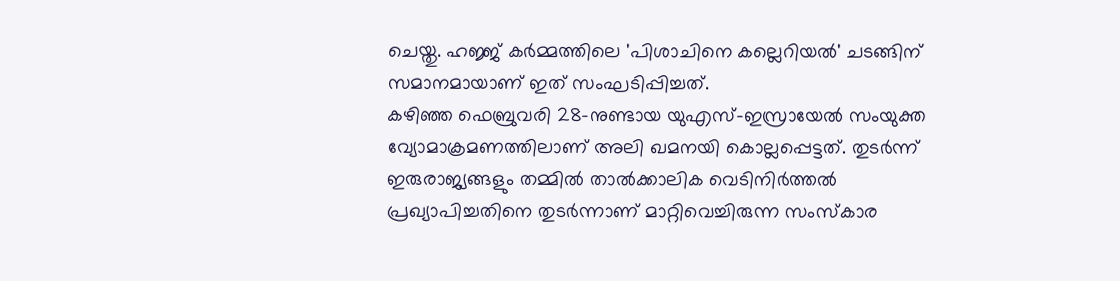ചെയ്തു. ഹജ്ജ് കർമ്മത്തിലെ 'പിശാചിനെ കല്ലെറിയൽ' ചടങ്ങിന് സമാനമായാണ് ഇത് സംഘടിപ്പിച്ചത്.
കഴിഞ്ഞ ഫെബ്രുവരി 28-നുണ്ടായ യുഎസ്-ഇസ്രായേൽ സംയുക്ത വ്യോമാക്രമണത്തിലാണ് അലി ഖമനയി കൊല്ലപ്പെട്ടത്. തുടർന്ന് ഇരുരാജ്യങ്ങളും തമ്മിൽ താൽക്കാലിക വെടിനിർത്തൽ പ്രഖ്യാപിച്ചതിനെ തുടർന്നാണ് മാറ്റിവെച്ചിരുന്ന സംസ്കാര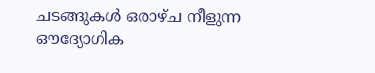ചടങ്ങുകൾ ഒരാഴ്ച നീളുന്ന ഔദ്യോഗിക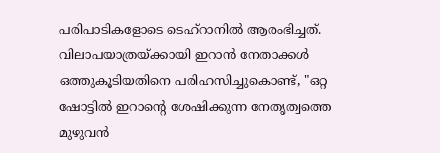പരിപാടികളോടെ ടെഹ്റാനിൽ ആരംഭിച്ചത്.
വിലാപയാത്രയ്ക്കായി ഇറാൻ നേതാക്കൾ ഒത്തുകൂടിയതിനെ പരിഹസിച്ചുകൊണ്ട്, "ഒറ്റ ഷോട്ടിൽ ഇറാന്റെ ശേഷിക്കുന്ന നേതൃത്വത്തെ മുഴുവൻ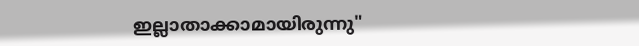ഇല്ലാതാക്കാമായിരുന്നു"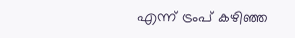എന്ന് ട്രംപ് കഴിഞ്ഞ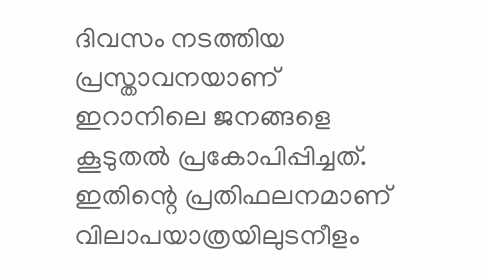ദിവസം നടത്തിയ പ്രസ്താവനയാണ് ഇറാനിലെ ജനങ്ങളെ കൂടുതൽ പ്രകോപിപ്പിച്ചത്. ഇതിന്റെ പ്രതിഫലനമാണ് വിലാപയാത്രയിലുടനീളം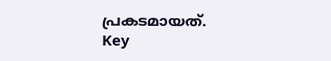പ്രകടമായത്.
Key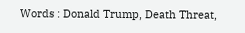Words : Donald Trump, Death Threat,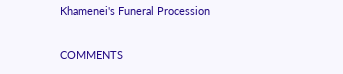Khamenei's Funeral Procession

COMMENTS